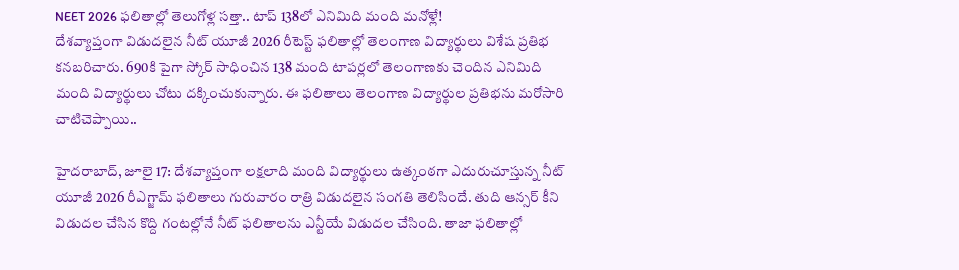NEET 2026 ఫలితాల్లో తెలుగోళ్ల సత్తా.. టాప్ 138లో ఎనిమిది మంది మనోళ్లే!
దేశవ్యాప్తంగా విడుదలైన నీట్ యూజీ 2026 రీటెస్ట్ ఫలితాల్లో తెలంగాణ విద్యార్థులు విశేష ప్రతిభ కనబరిచారు. 690కి పైగా స్కోర్ సాధించిన 138 మంది టాపర్లలో తెలంగాణకు చెందిన ఎనిమిది మంది విద్యార్థులు చోటు దక్కించుకున్నారు. ఈ ఫలితాలు తెలంగాణ విద్యార్థుల ప్రతిభను మరోసారి చాటిచెప్పాయి..

హైదరాబాద్, జూలై 17: దేశవ్యాప్తంగా లక్షలాది మంది విద్యార్థులు ఉత్కంఠగా ఎదురుచూస్తున్న నీట్ యూజీ 2026 రీఎగ్జామ్ ఫలితాలు గురువారం రాత్రి విడుదలైన సంగతి తెలిసిందే. తుది ఆన్సర్ కీని విడుదల చేసిన కొద్ది గంటల్లోనే నీట్ ఫలితాలను ఎన్టీయే విడుదల చేసింది. తాజా ఫలితాల్లో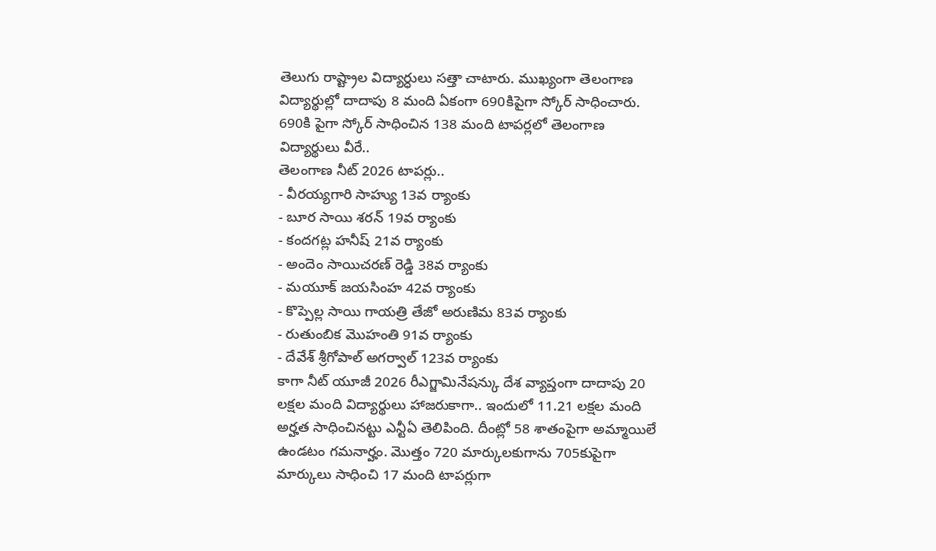తెలుగు రాష్ట్రాల విద్యార్ధులు సత్తా చాటారు. ముఖ్యంగా తెలంగాణ విద్యార్థుల్లో దాదాపు 8 మంది ఏకంగా 690కిపైగా స్కోర్ సాధించారు. 690కి పైగా స్కోర్ సాధించిన 138 మంది టాపర్లలో తెలంగాణ విద్యార్థులు వీరే..
తెలంగాణ నీట్ 2026 టాపర్లు..
- వీరయ్యగారి సాహ్యు 13వ ర్యాంకు
- బూర సాయి శరన్ 19వ ర్యాంకు
- కందగట్ల హనీష్ 21వ ర్యాంకు
- అందెం సాయిచరణ్ రెడ్డి 38వ ర్యాంకు
- మయూక్ జయసింహ 42వ ర్యాంకు
- కొప్పెల్ల సాయి గాయత్రి తేజో అరుణిమ 83వ ర్యాంకు
- రుతుంబిక మొహంతి 91వ ర్యాంకు
- దేవేశ్ శ్రీగోపాల్ అగర్వాల్ 123వ ర్యాంకు
కాగా నీట్ యూజీ 2026 రీఎగ్జామినేషన్కు దేశ వ్యాప్తంగా దాదాపు 20 లక్షల మంది విద్యార్థులు హాజరుకాగా.. ఇందులో 11.21 లక్షల మంది అర్హత సాధించినట్టు ఎన్టీఏ తెలిపింది. దీంట్లో 58 శాతంపైగా అమ్మాయిలే ఉండటం గమనార్హం. మొత్తం 720 మార్కులకుగాను 705కుపైగా మార్కులు సాధించి 17 మంది టాపర్లుగా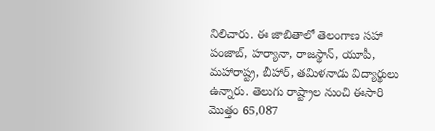నిలిచారు. ఈ జాబితాలో తెలంగాణ సహా పంజాబ్, హర్యానా, రాజస్థాన్, యూపీ, మహారాష్ట్ర, బీహార్, తమిళనాడు విద్యార్థులు ఉన్నారు. తెలుగు రాష్ట్రాల నుంచి ఈసారి మొత్తం 65,087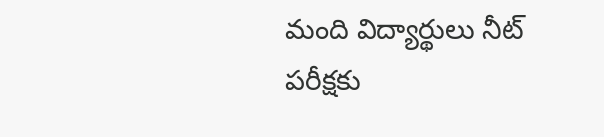మంది విద్యార్థులు నీట్ పరీక్షకు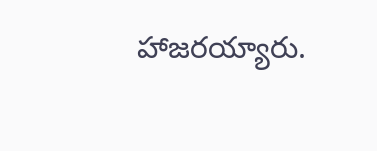హాజరయ్యారు.